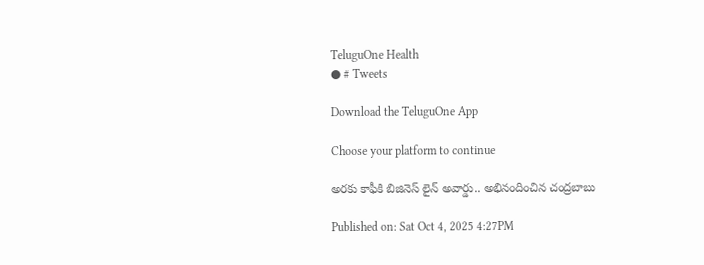TeluguOne Health
● # Tweets

Download the TeluguOne App

Choose your platform to continue

అరకు కాఫీకి బిజినెస్ లైన్ అవార్డు.. అభినందించిన చంద్రబాబు

Published on: Sat Oct 4, 2025 4:27PM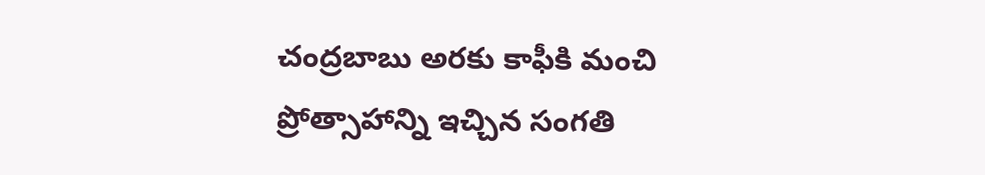చంద్రబాబు అరకు కాఫీకి మంచి ప్రోత్సాహాన్ని ఇచ్చిన సంగతి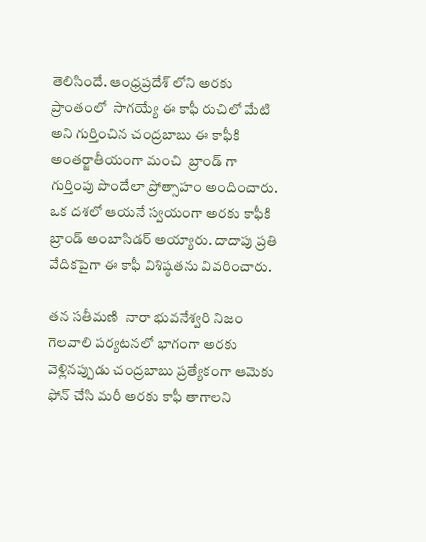తెలిసిందే. ఆంధ్రప్రదేశ్ లోని అరకు ప్రాంతంలో  సాగయ్యే ఈ కాఫీ రుచిలో మేటి అని గుర్తించిన చంద్రబాబు ఈ కాఫీకి అంతర్జాతీయంగా మంచి  బ్రాండ్ గా గుర్తింపు పొందేలా ప్రోత్సాహం అందించారు. ఒక దశలో ఆయనే స్వయంగా అరకు కాఫీకి బ్రాండ్ అంబాసిడర్ అయ్యారు. దాదాపు ప్రతి వేదికపైగా ఈ కాఫీ విశిష్ఠతను వివరించారు.

తన సతీమణి  నారా భువనేశ్వరి నిజం గెలవాలి పర్యటనలో భాగంగా అరకు వెళ్లినప్పుడు చంద్రబాబు ప్రత్యేకంగా ఆమెకు ఫోన్ చేసి మరీ అరకు కాఫీ తాగాలని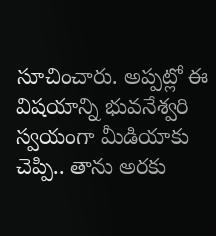సూచించారు. అప్పట్లో ఈ విషయాన్ని భువనేశ్వరి స్వయంగా మీడియాకు చెప్పి.. తాను అరకు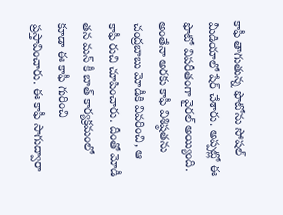కాఫీ తాగుతున్న ఫొటోను సోషల్ మీడియాలో షేర్ చేశారు. అప్పట్లో ఈ ఫొటో విపరీతంగా వైరల్ అయ్యింది. అంతేనా అరకు కాఫీ విశిష్ఠతను చంద్రబాబు మోడీకి వివరించి, ఆ కాఫీ రుచి చూపించారు. దీంతో మోడీ తన మన్ కీ బాత్ కార్యక్రమంలో కూడా ఈ కాఫీ గురించి ప్రస్తావించారు. ఈ కాఫీ సాగుద్వారా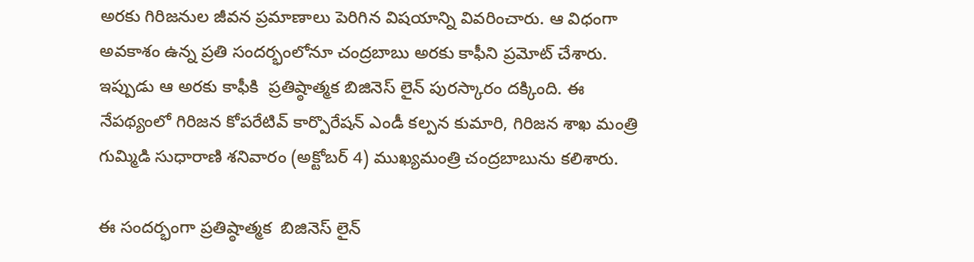అరకు గిరిజనుల జీవన ప్రమాణాలు పెరిగిన విషయాన్ని వివరించారు. ఆ విధంగా అవకాశం ఉన్న ప్రతి సందర్భంలోనూ చంద్రబాబు అరకు కాఫీని ప్రమోట్ చేశారు. ఇప్పుడు ఆ అరకు కాఫీకి  ప్రతిష్ఠాత్మక బిజినెస్ లైన్ పురస్కారం దక్కింది. ఈ నేపథ్యంలో గిరిజన కోపరేటివ్ కార్పొరేషన్ ఎండీ కల్పన కుమారి, గిరిజన శాఖ మంత్రి గుమ్మిడి సుధారాణి శనివారం (అక్టోబర్ 4) ముఖ్యమంత్రి చంద్రబాబును కలిశారు.

ఈ సందర్భంగా ప్రతిష్ఠాత్మక  బిజినెస్ లైన్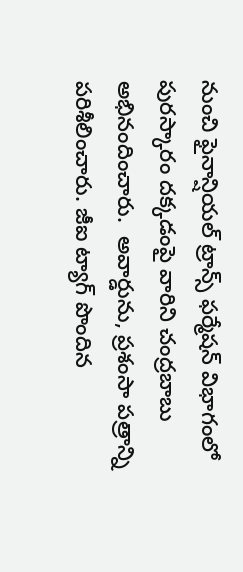నుంచి ఫైనాన్షియల్ ట్రాన్స్ ఫర్మేషన్ విభాగంలో పురస్కారం దక్కడంపై వారిని చంద్రబాబు అభినందించారు.  అవార్డును, ప్రశంసా పత్రాన్ని   పరిశీలించారు. జీఐ ట్యాగ్ పొందిన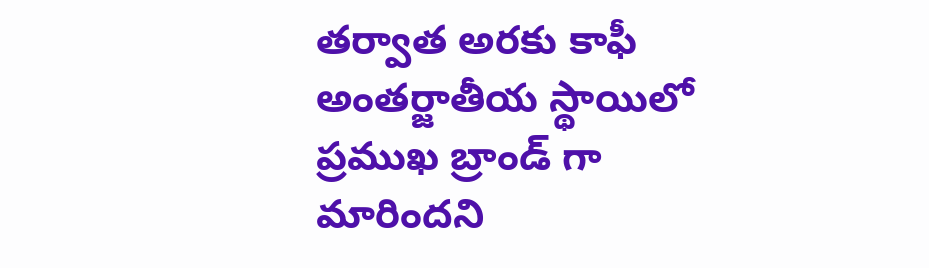తర్వాత అరకు కాఫీ అంతర్జాతీయ స్థాయిలో ప్రముఖ బ్రాండ్ గా మారిందని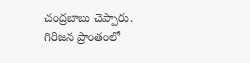చంద్రబాబు చెప్పారు. గిరిజన ప్రాంతంలో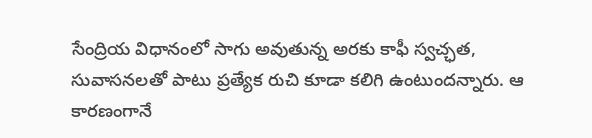సేంద్రియ విధానంలో సాగు అవుతున్న అరకు కాఫీ స్వచ్ఛత, సువాసనలతో పాటు ప్రత్యేక రుచి కూడా కలిగి ఉంటుందన్నారు. ఆ కారణంగానే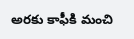అరకు కాఫీకి మంచి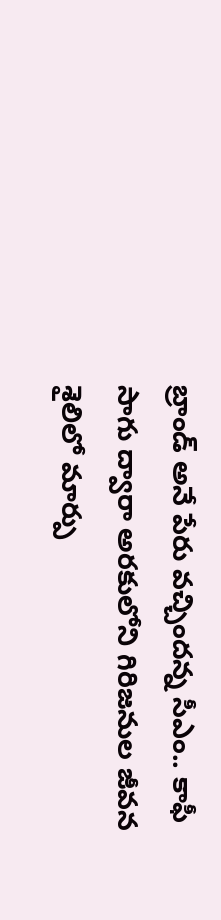బ్రాండ్ అనే పేరు వచ్చిందన్న సీఎం.. కాఫీ సాగు ద్వారా అరకులోని గిరిజనుల జీవన శైలిలో మార్పు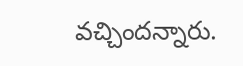వచ్చిందన్నారు.